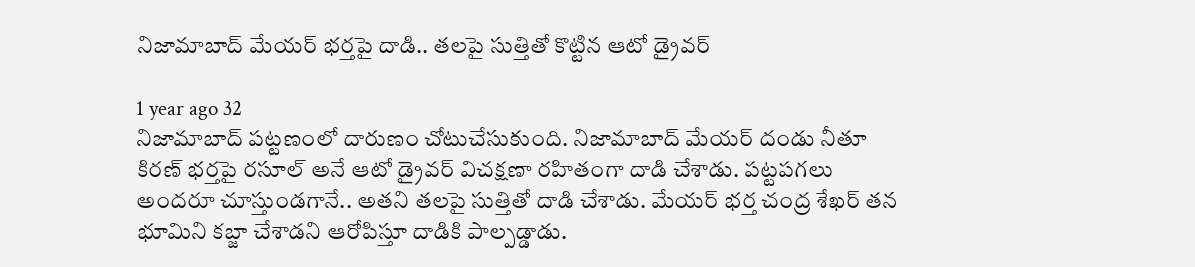నిజామాబాద్ మేయర్‌ భర్తపై దాడి.. తలపై సుత్తితో కొట్టిన ఆటో డ్రైవర్

1 year ago 32
నిజామాబాద్‌ పట్టణంలో దారుణం చోటుచేసుకుంది. నిజామాబాద్‌ మేయర్‌ దండు నీతూ కిరణ్‌ భర్తపై రసూల్‌ అనే ఆటో డ్రైవర్ విచక్షణా రహితంగా దాడి చేశాడు. పట్టపగలు అందరూ చూస్తుండగానే.. అతని తలపై సుత్తితో దాడి చేశాడు. మేయర్‌ భర్త చంద్ర శేఖర్ తన భూమిని కబ్జా చేశాడని ఆరోపిస్తూ దాడికి పాల్పడ్డాడు.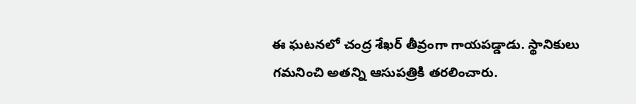ఈ ఘటనలో చంద్ర శేఖర్ తీవ్రంగా గాయపడ్డాడు. స్థానికులు గమనించి అతన్ని ఆసుపత్రికి తరలించారు.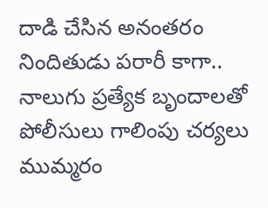దాడి చేసిన అనంతరం నిందితుడు పరారీ కాగా.. నాలుగు ప్రత్యేక బృందాలతో పోలీసులు గాలింపు చర్యలు ముమ్మరం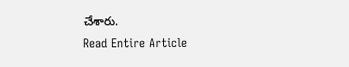చేశారు.
Read Entire Article